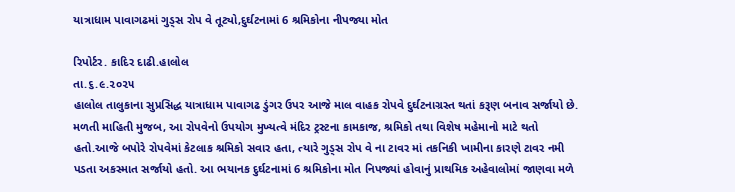યાત્રાધામ પાવાગઢમાં ગુડ્સ રોપ વે તૂટ્યો,દુર્ઘટનામાં 6 શ્રમિકોના નીપજ્યા મોત

રિપોર્ટર. કાદિર દાઢી.હાલોલ
તા.૬.૯.૨૦૨૫
હાલોલ તાલુકાના સુપ્રસિદ્ધ યાત્રાધામ પાવાગઢ ડુંગર ઉપર આજે માલ વાહક રોપવે દુર્ઘટનાગ્રસ્ત થતાં કરૂણ બનાવ સર્જાયો છે. મળતી માહિતી મુજબ, આ રોપવેનો ઉપયોગ મુખ્યત્વે મંદિર ટ્રસ્ટના કામકાજ, શ્રમિકો તથા વિશેષ મહેમાનો માટે થતો હતો.આજે બપોરે રોપવેમાં કેટલાક શ્રમિકો સવાર હતા, ત્યારે ગુડ્સ રોપ વે ના ટાવર માં તકનિકી ખામીના કારણે ટાવર નમી પડતા અકસ્માત સર્જાયો હતો. આ ભયાનક દુર્ઘટનામાં 6 શ્રમિકોના મોત નિપજ્યાં હોવાનું પ્રાથમિક અહેવાલોમાં જાણવા મળે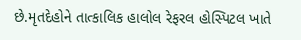છે.મૃતદેહોને તાત્કાલિક હાલોલ રેફરલ હોસ્પિટલ ખાતે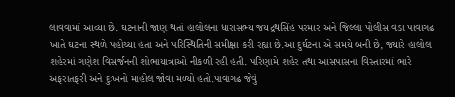લાવવામાં આવ્યા છે. ઘટનાની જાણ થતાં હાલોલના ધારાસભ્ય જયદ્રથસિંહ પરમાર અને જિલ્લા પોલીસ વડા પાવાગઢ ખાતે ઘટના સ્થળે પહોચ્યા હતા અને પરિસ્થિતિની સમીક્ષા કરી રહ્યા છે.આ દુર્ઘટના એ સમયે બની છે, જ્યારે હાલોલ શહેરમાં ગણેશ વિસર્જનની શોભાયાત્રાઓ નીકળી રહી હતી. પરિણામે શહેર તથા આસપાસના વિસ્તારમાં ભારે અફરાતફરી અને દુઃખનો માહોલ જોવા મળ્યો હતો.પાવાગઢ જેવું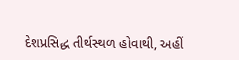દેશપ્રસિદ્ધ તીર્થસ્થળ હોવાથી, અહીં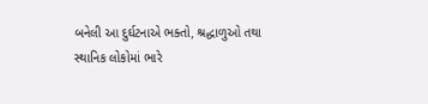બનેલી આ દુર્ઘટનાએ ભક્તો, શ્રદ્ધાળુઓ તથા સ્થાનિક લોકોમાં ભારે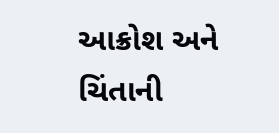આક્રોશ અને ચિંતાની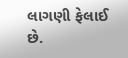લાગણી ફેલાઈ છે.